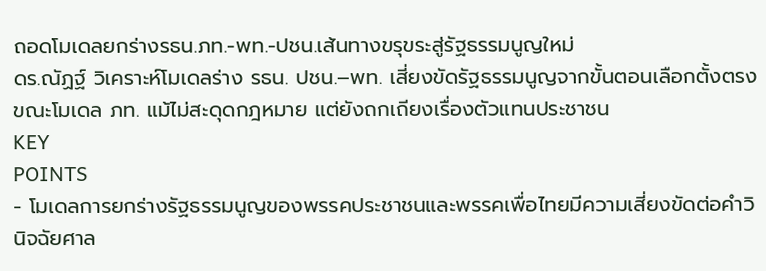ถอดโมเดลยกร่างรธน.ภท.-พท.-ปชน.เส้นทางขรุขระสู่รัฐธรรมนูญใหม่
ดร.ณัฏฐ์ วิเคราะห์โมเดลร่าง รธน. ปชน.–พท. เสี่ยงขัดรัฐธรรมนูญจากขั้นตอนเลือกตั้งตรง ขณะโมเดล ภท. แม้ไม่สะดุดกฎหมาย แต่ยังถกเถียงเรื่องตัวแทนประชาชน
KEY
POINTS
- โมเดลการยกร่างรัฐธรรมนูญของพรรคประชาชนและพรรคเพื่อไทยมีความเสี่ยงขัดต่อคำวินิจฉัยศาล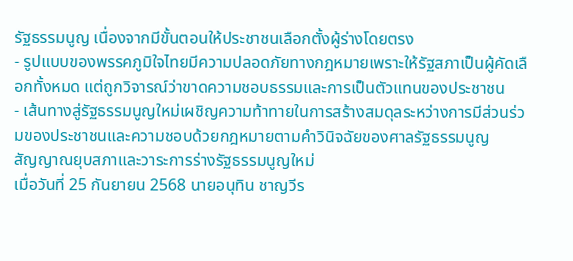รัฐธรรมนูญ เนื่องจากมีขั้นตอนให้ประชาชนเลือกตั้งผู้ร่างโดยตรง
- รูปแบบของพรรคภูมิใจไทยมีความปลอดภัยทางกฎหมายเพราะให้รัฐสภาเป็นผู้คัดเลือกทั้งหมด แต่ถูกวิจารณ์ว่าขาดความชอบธรรมและการเป็นตัวแทนของประชาชน
- เส้นทางสู่รัฐธรรมนูญใหม่เผชิญความท้าทายในการสร้างสมดุลระหว่างการมีส่วนร่วมของประชาชนและความชอบด้วยกฎหมายตามคำวินิจฉัยของศาลรัฐธรรมนูญ
สัญญาณยุบสภาและวาระการร่างรัฐธรรมนูญใหม่
เมื่อวันที่ 25 กันยายน 2568 นายอนุทิน ชาญวีร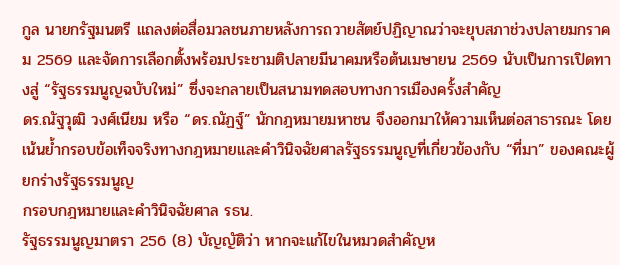กูล นายกรัฐมนตรี แถลงต่อสื่อมวลชนภายหลังการถวายสัตย์ปฏิญาณว่าจะยุบสภาช่วงปลายมกราคม 2569 และจัดการเลือกตั้งพร้อมประชามติปลายมีนาคมหรือต้นเมษายน 2569 นับเป็นการเปิดทางสู่ “รัฐธรรมนูญฉบับใหม่” ซึ่งจะกลายเป็นสนามทดสอบทางการเมืองครั้งสำคัญ
ดร.ณัฐวุฒิ วงศ์เนียม หรือ “ดร.ณัฏฐ์” นักกฎหมายมหาชน จึงออกมาให้ความเห็นต่อสาธารณะ โดยเน้นย้ำกรอบข้อเท็จจริงทางกฎหมายและคำวินิจฉัยศาลรัฐธรรมนูญที่เกี่ยวข้องกับ “ที่มา” ของคณะผู้ยกร่างรัฐธรรมนูญ
กรอบกฎหมายและคำวินิจฉัยศาล รธน.
รัฐธรรมนูญมาตรา 256 (8) บัญญัติว่า หากจะแก้ไขในหมวดสำคัญห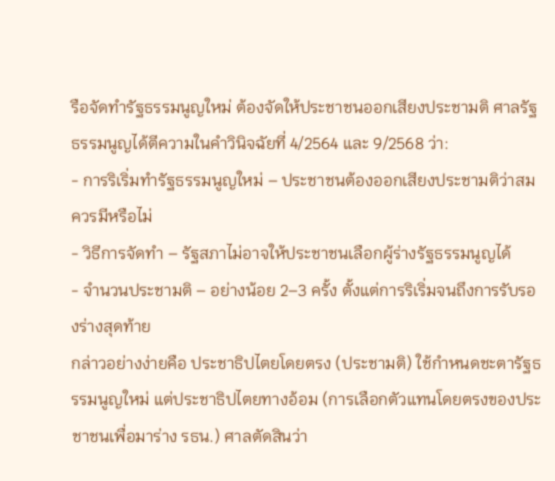รือจัดทำรัฐธรรมนูญใหม่ ต้องจัดให้ประชาชนออกเสียงประชามติ ศาลรัฐธรรมนูญได้ตีความในคำวินิจฉัยที่ 4/2564 และ 9/2568 ว่า:
- การริเริ่มทำรัฐธรรมนูญใหม่ – ประชาชนต้องออกเสียงประชามติว่าสมควรมีหรือไม่
- วิธีการจัดทำ – รัฐสภาไม่อาจให้ประชาชนเลือกผู้ร่างรัฐธรรมนูญได้
- จำนวนประชามติ – อย่างน้อย 2–3 ครั้ง ตั้งแต่การริเริ่มจนถึงการรับรองร่างสุดท้าย
กล่าวอย่างง่ายคือ ประชาธิปไตยโดยตรง (ประชามติ) ใช้กำหนดชะตารัฐธรรมนูญใหม่ แต่ประชาธิปไตยทางอ้อม (การเลือกตัวแทนโดยตรงของประชาชนเพื่อมาร่าง รธน.) ศาลตัดสินว่า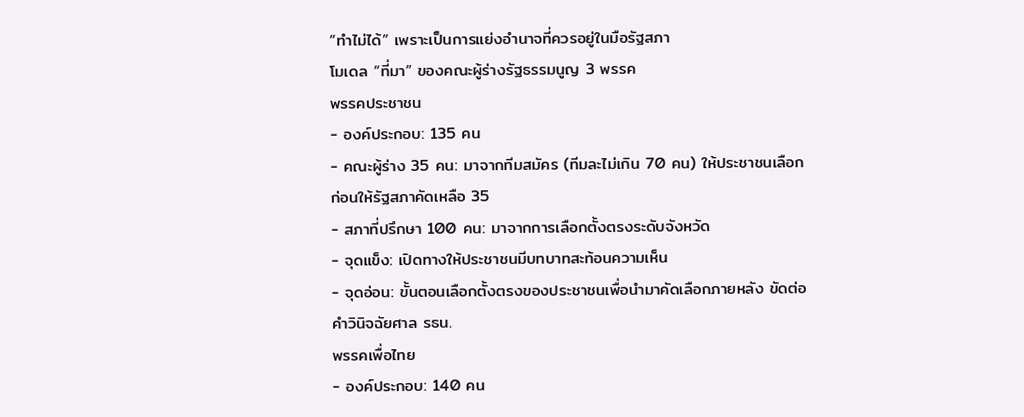“ทำไม่ได้” เพราะเป็นการแย่งอำนาจที่ควรอยู่ในมือรัฐสภา
โมเดล “ที่มา” ของคณะผู้ร่างรัฐธรรมนูญ 3 พรรค
พรรคประชาชน
- องค์ประกอบ: 135 คน
- คณะผู้ร่าง 35 คน: มาจากทีมสมัคร (ทีมละไม่เกิน 70 คน) ให้ประชาชนเลือก ก่อนให้รัฐสภาคัดเหลือ 35
- สภาที่ปรึกษา 100 คน: มาจากการเลือกตั้งตรงระดับจังหวัด
- จุดแข็ง: เปิดทางให้ประชาชนมีบทบาทสะท้อนความเห็น
- จุดอ่อน: ขั้นตอนเลือกตั้งตรงของประชาชนเพื่อนำมาคัดเลือกภายหลัง ขัดต่อคำวินิจฉัยศาล รธน.
พรรคเพื่อไทย
- องค์ประกอบ: 140 คน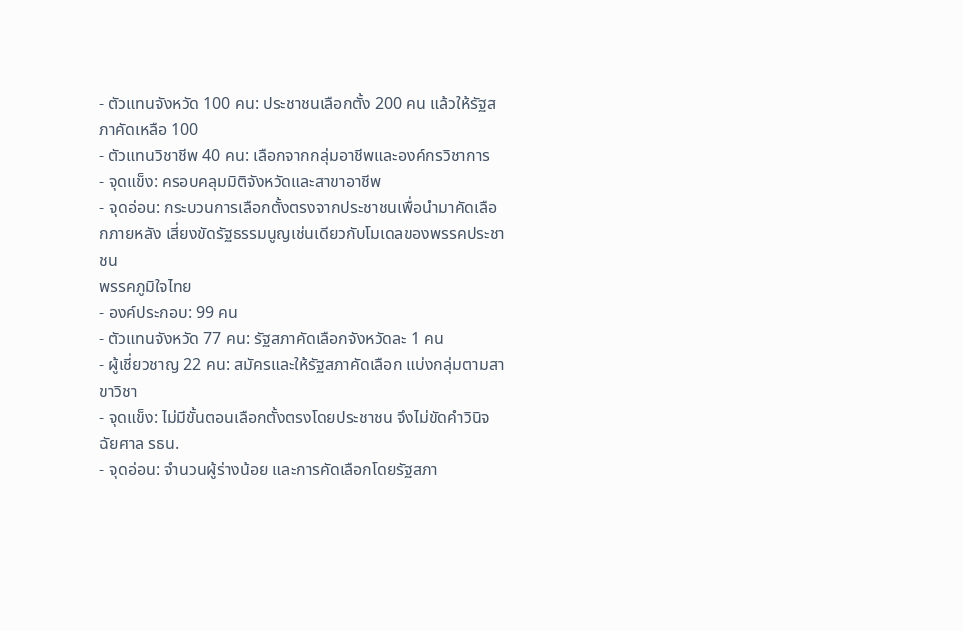- ตัวแทนจังหวัด 100 คน: ประชาชนเลือกตั้ง 200 คน แล้วให้รัฐสภาคัดเหลือ 100
- ตัวแทนวิชาชีพ 40 คน: เลือกจากกลุ่มอาชีพและองค์กรวิชาการ
- จุดแข็ง: ครอบคลุมมิติจังหวัดและสาขาอาชีพ
- จุดอ่อน: กระบวนการเลือกตั้งตรงจากประชาชนเพื่อนำมาคัดเลือกภายหลัง เสี่ยงขัดรัฐธรรมนูญเช่นเดียวกับโมเดลของพรรคประชาชน
พรรคภูมิใจไทย
- องค์ประกอบ: 99 คน
- ตัวแทนจังหวัด 77 คน: รัฐสภาคัดเลือกจังหวัดละ 1 คน
- ผู้เชี่ยวชาญ 22 คน: สมัครและให้รัฐสภาคัดเลือก แบ่งกลุ่มตามสาขาวิชา
- จุดแข็ง: ไม่มีขั้นตอนเลือกตั้งตรงโดยประชาชน จึงไม่ขัดคำวินิจฉัยศาล รธน.
- จุดอ่อน: จำนวนผู้ร่างน้อย และการคัดเลือกโดยรัฐสภา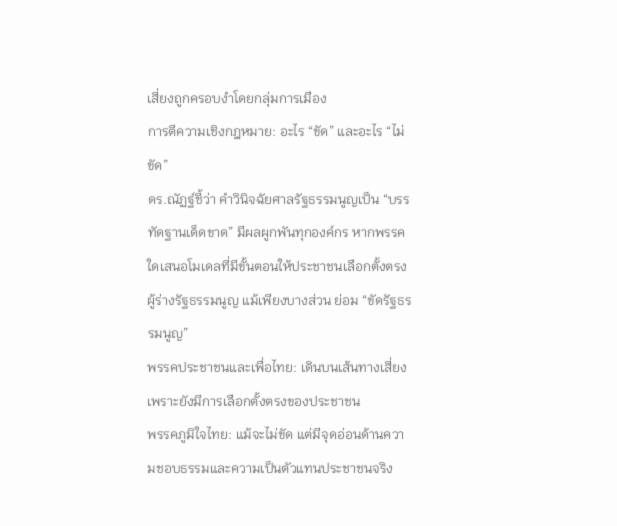เสี่ยงถูกครอบงำโดยกลุ่มการเมือง
การตีความเชิงกฎหมาย: อะไร “ขัด” และอะไร “ไม่ขัด”
ดร.ณัฏฐ์ชี้ว่า คำวินิจฉัยศาลรัฐธรรมนูญเป็น “บรรทัดฐานเด็ดขาด” มีผลผูกพันทุกองค์กร หากพรรคใดเสนอโมเดลที่มีขั้นตอนให้ประชาชนเลือกตั้งตรงผู้ร่างรัฐธรรมนูญ แม้เพียงบางส่วน ย่อม “ขัดรัฐธรรมนูญ”
พรรคประชาชนและเพื่อไทย: เดินบนเส้นทางเสี่ยง เพราะยังมีการเลือกตั้งตรงของประชาชน
พรรคภูมิใจไทย: แม้จะไม่ขัด แต่มีจุดอ่อนด้านความชอบธรรมและความเป็นตัวแทนประชาชนจริง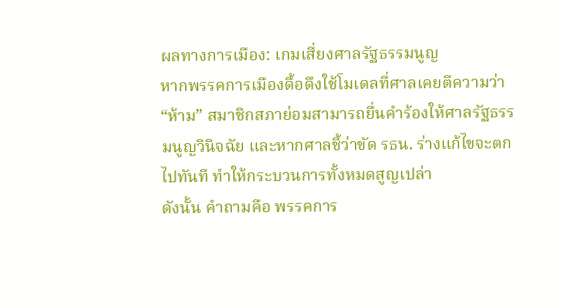ผลทางการเมือง: เกมเสี่ยงศาลรัฐธรรมนูญ
หากพรรคการเมืองดื้อดึงใช้โมเดลที่ศาลเคยตีความว่า “ห้าม” สมาชิกสภาย่อมสามารถยื่นคำร้องให้ศาลรัฐธรรมนูญวินิจฉัย และหากศาลชี้ว่าขัด รธน. ร่างแก้ไขจะตกไปทันที ทำให้กระบวนการทั้งหมดสูญเปล่า
ดังนั้น คำถามคือ พรรคการ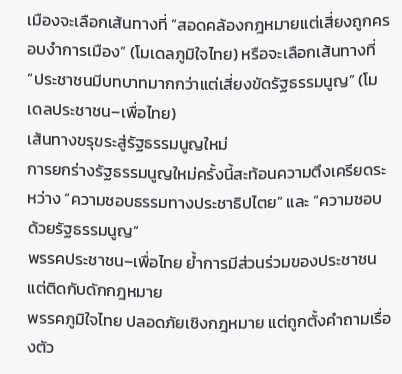เมืองจะเลือกเส้นทางที่ “สอดคล้องกฎหมายแต่เสี่ยงถูกครอบงำการเมือง” (โมเดลภูมิใจไทย) หรือจะเลือกเส้นทางที่ “ประชาชนมีบทบาทมากกว่าแต่เสี่ยงขัดรัฐธรรมนูญ” (โมเดลประชาชน–เพื่อไทย)
เส้นทางขรุขระสู่รัฐธรรมนูญใหม่
การยกร่างรัฐธรรมนูญใหม่ครั้งนี้สะท้อนความตึงเครียดระหว่าง “ความชอบธรรมทางประชาธิปไตย” และ “ความชอบด้วยรัฐธรรมนูญ”
พรรคประชาชน–เพื่อไทย ย้ำการมีส่วนร่วมของประชาชน แต่ติดกับดักกฎหมาย
พรรคภูมิใจไทย ปลอดภัยเชิงกฎหมาย แต่ถูกตั้งคำถามเรื่องตัว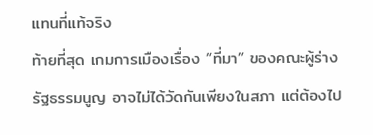แทนที่แท้จริง
ท้ายที่สุด เกมการเมืองเรื่อง “ที่มา” ของคณะผู้ร่างรัฐธรรมนูญ อาจไม่ได้วัดกันเพียงในสภา แต่ต้องไป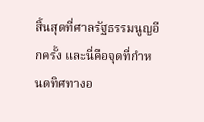สิ้นสุดที่ศาลรัฐธรรมนูญอีกครั้ง และนี่คือจุดที่กำหนดทิศทางอ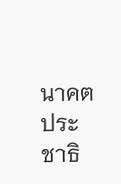นาคตประชาธิ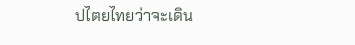ปไตยไทยว่าจะเดิน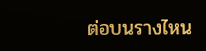ต่อบนรางไหน